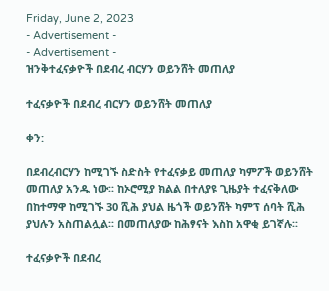Friday, June 2, 2023
- Advertisement -
- Advertisement -
ዝንቅተፈናቃዮች በደብረ ብርሃን ወይንሸት መጠለያ

ተፈናቃዮች በደብረ ብርሃን ወይንሸት መጠለያ

ቀን:

በደብረብርሃን ከሚገኙ ስድስት የተፈናቃይ መጠለያ ካምፖች ወይንሸት መጠለያ አንዱ ነው፡፡ ከኦሮሚያ ክልል በተለያዩ ጊዜያት ተፈናቅለው በከተማዋ ከሚገኙ 30 ሺሕ ያህል ዜጎች ወይንሸት ካምፕ ሰባት ሺሕ ያህሉን አስጠልሏል፡፡ በመጠለያው ከሕፃናት እስከ አዋቂ ይገኛሉ፡፡

ተፈናቃዮች በደብረ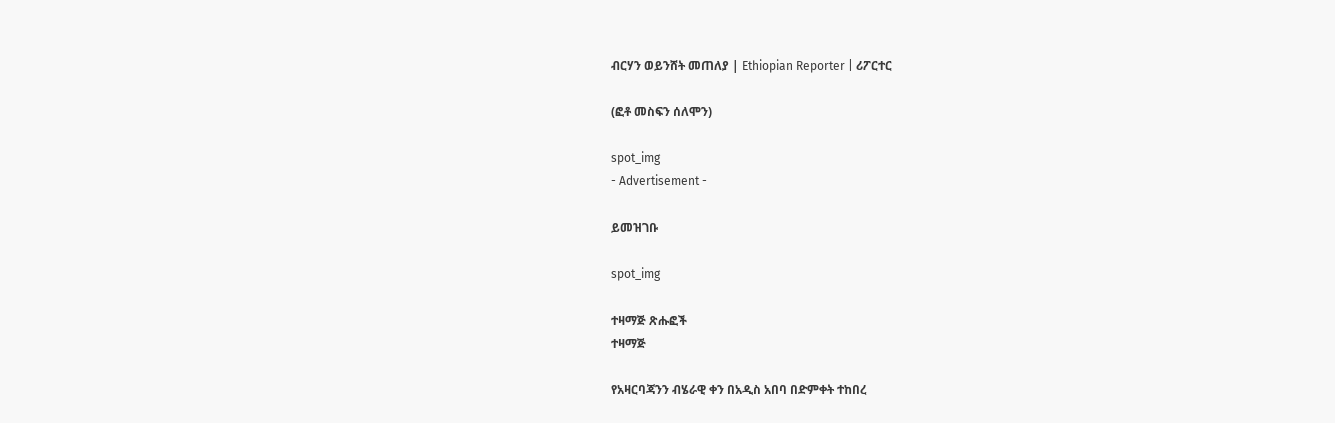ብርሃን ወይንሸት መጠለያ | Ethiopian Reporter | ሪፖርተር

(ፎቶ መስፍን ሰለሞን)

spot_img
- Advertisement -

ይመዝገቡ

spot_img

ተዛማጅ ጽሑፎች
ተዛማጅ

የአዛርባጃንን ብሄራዊ ቀን በአዲስ አበባ በድምቀት ተከበረ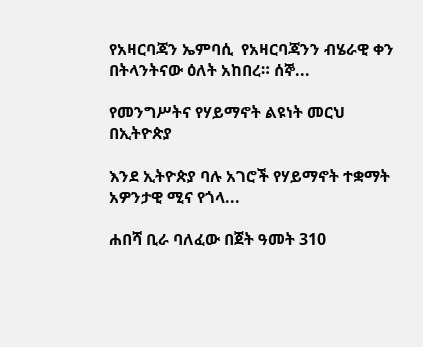የአዛርባጃን ኤምባሲ  የአዛርባጃንን ብሄራዊ ቀን በትላንትናው ዕለት አከበረ። ሰኞ...

የመንግሥትና የሃይማኖት ልዩነት መርህ በኢትዮጵያ

እንደ ኢትዮጵያ ባሉ አገሮች የሃይማኖት ተቋማት አዎንታዊ ሚና የጎላ...

ሐበሻ ቢራ ባለፈው በጀት ዓመት 310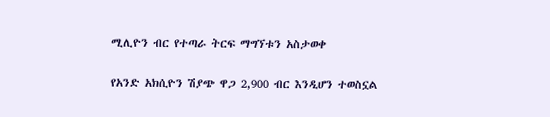ሚሊዮን ብር የተጣራ ትርፍ ማግኘቱን አስታወቀ

የአንድ አክሲዮን ሽያጭ ዋጋ 2,900 ብር እንዲሆን ተወስኗል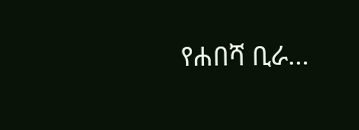የሐበሻ ቢራ...